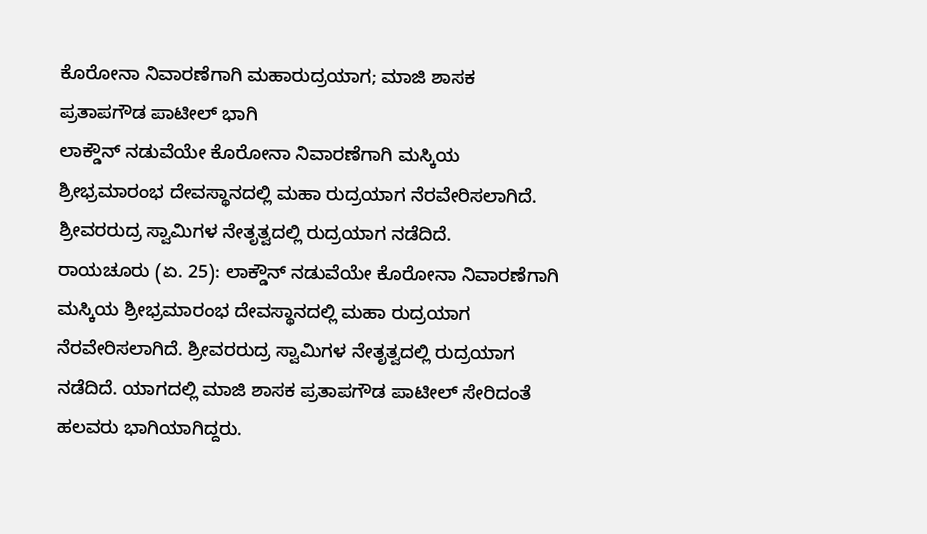ಕೊರೋನಾ ನಿವಾರಣೆಗಾಗಿ ಮಹಾರುದ್ರಯಾಗ; ಮಾಜಿ ಶಾಸಕ ಪ್ರತಾಪಗೌಡ ಪಾಟೀಲ್ ಭಾಗಿ
ಲಾಕ್ಡೌನ್ ನಡುವೆಯೇ ಕೊರೋನಾ ನಿವಾರಣೆಗಾಗಿ ಮಸ್ಕಿಯ ಶ್ರೀಭ್ರಮಾರಂಭ ದೇವಸ್ಥಾನದಲ್ಲಿ ಮಹಾ ರುದ್ರಯಾಗ ನೆರವೇರಿಸಲಾಗಿದೆ. ಶ್ರೀವರರುದ್ರ ಸ್ವಾಮಿಗಳ ನೇತೃತ್ವದಲ್ಲಿ ರುದ್ರಯಾಗ ನಡೆದಿದೆ.
ರಾಯಚೂರು (ಏ. 25): ಲಾಕ್ಡೌನ್ ನಡುವೆಯೇ ಕೊರೋನಾ ನಿವಾರಣೆಗಾಗಿ ಮಸ್ಕಿಯ ಶ್ರೀಭ್ರಮಾರಂಭ ದೇವಸ್ಥಾನದಲ್ಲಿ ಮಹಾ ರುದ್ರಯಾಗ ನೆರವೇರಿಸಲಾಗಿದೆ. ಶ್ರೀವರರುದ್ರ ಸ್ವಾಮಿಗಳ ನೇತೃತ್ವದಲ್ಲಿ ರುದ್ರಯಾಗ ನಡೆದಿದೆ. ಯಾಗದಲ್ಲಿ ಮಾಜಿ ಶಾಸಕ ಪ್ರತಾಪಗೌಡ ಪಾಟೀಲ್ ಸೇರಿದಂತೆ ಹಲವರು ಭಾಗಿಯಾಗಿದ್ದರು.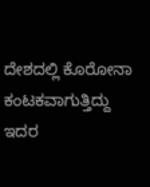ದೇಶದಲ್ಲಿ ಕೊರೋನಾ ಕಂಟಕವಾಗುತ್ತಿದ್ದು ಇದರ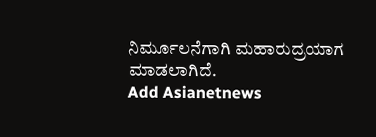ನಿರ್ಮೂಲನೆಗಾಗಿ ಮಹಾರುದ್ರಯಾಗ ಮಾಡಲಾಗಿದೆ.
Add Asianetnews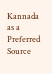Kannada as a Preferred Source